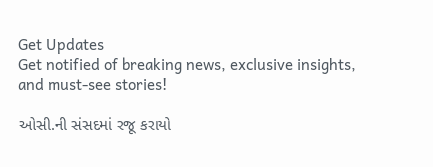Get Updates
Get notified of breaking news, exclusive insights, and must-see stories!

ઓસી.ની સંસદમાં રજૂ કરાયો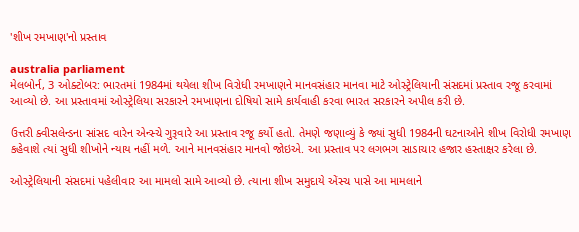'શીખ રમખાણ'નો પ્રસ્તાવ

australia parliament
મેલબોર્ન, 3 ઓક્ટોબર: ભારતમાં 1984માં થયેલા શીખ વિરોધી રમખાણને માનવસંહાર માનવા માટે ઓસ્ટ્રેલિયાની સંસદમાં પ્રસ્તાવ રજૂ કરવામાં આવ્યો છે. આ પ્રસ્તાવમાં ઓસ્ટ્રેલિયા સરકારને રમખાણના દોષિયો સામે કાર્યવાહી કરવા ભારત સરકારને અપીલ કરી છે.

ઉત્તરી ક્વીસલેન્ડના સાંસદ વારેન એન્સ્ચે ગુરૂવારે આ પ્રસ્તાવ રજૂ કર્યો હતો. તેમણે જણાવ્યું કે જ્યાં સુધી 1984ની ઘટનાઓને શીખ વિરોધી રમખાણ કહેવાશે ત્યાં સુધી શીખોને ન્યાય નહીં મળે. આને માનવસંહાર માનવો જોઇએ. આ પ્રસ્તાવ પર લગભગ સાડાચાર હજાર હસ્તાક્ષર કરેલા છે.

ઓસ્ટ્રેલિયાની સંસદમાં પહેલીવાર આ મામલો સામે આવ્યો છે. ત્યાના શીખ સમુદાયે એંસ્ચ પાસે આ મામલાને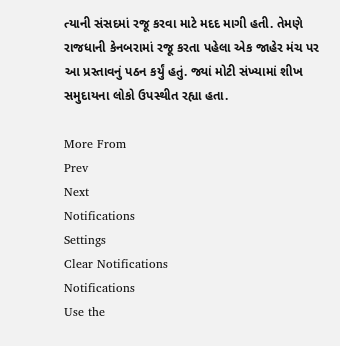ત્યાની સંસદમાં રજૂ કરવા માટે મદદ માગી હતી. તેમણે રાજધાની કેનબરામાં રજૂ કરતા પહેલા એક જાહેર મંચ પર આ પ્રસ્તાવનું પઠન કર્યું હતું. જ્યાં મોટી સંખ્યામાં શીખ સમુદાયના લોકો ઉપસ્થીત રહ્યા હતા.

More From
Prev
Next
Notifications
Settings
Clear Notifications
Notifications
Use the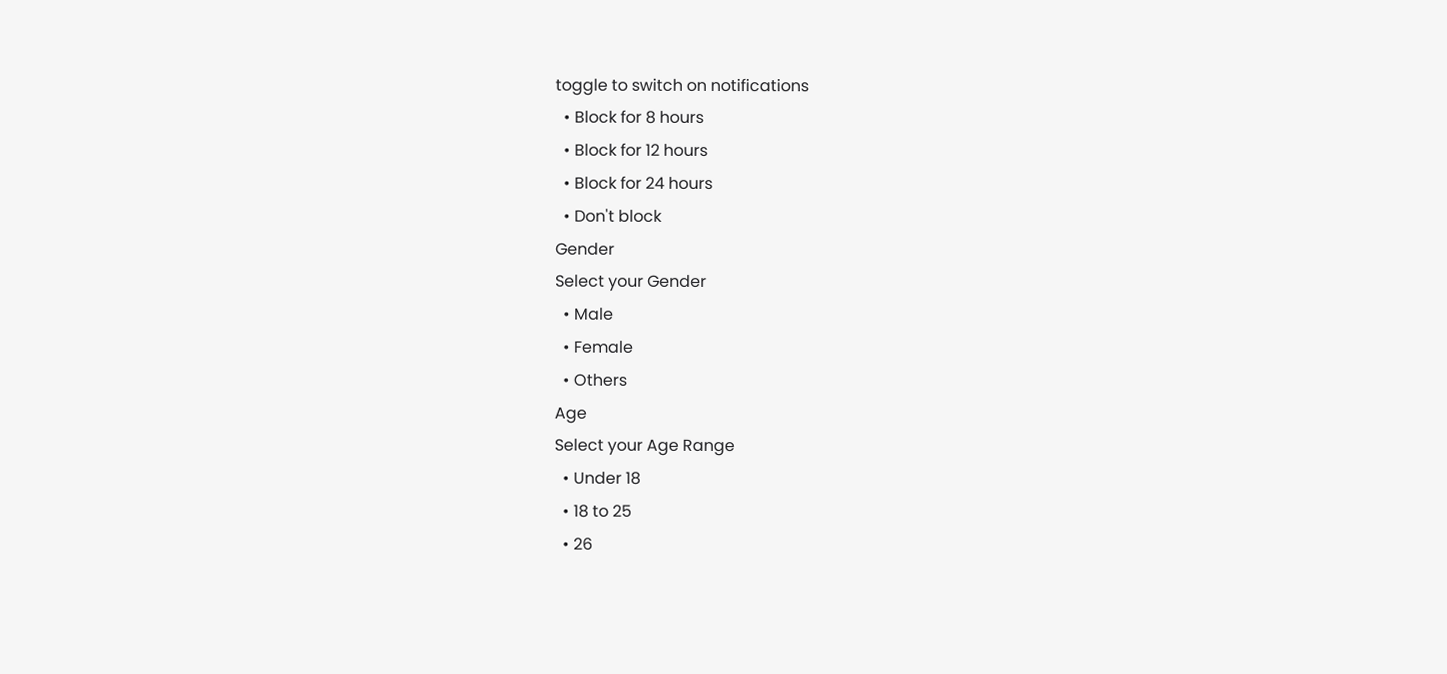toggle to switch on notifications
  • Block for 8 hours
  • Block for 12 hours
  • Block for 24 hours
  • Don't block
Gender
Select your Gender
  • Male
  • Female
  • Others
Age
Select your Age Range
  • Under 18
  • 18 to 25
  • 26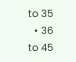to 35
  • 36 to 45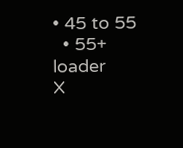• 45 to 55
  • 55+
loader
X